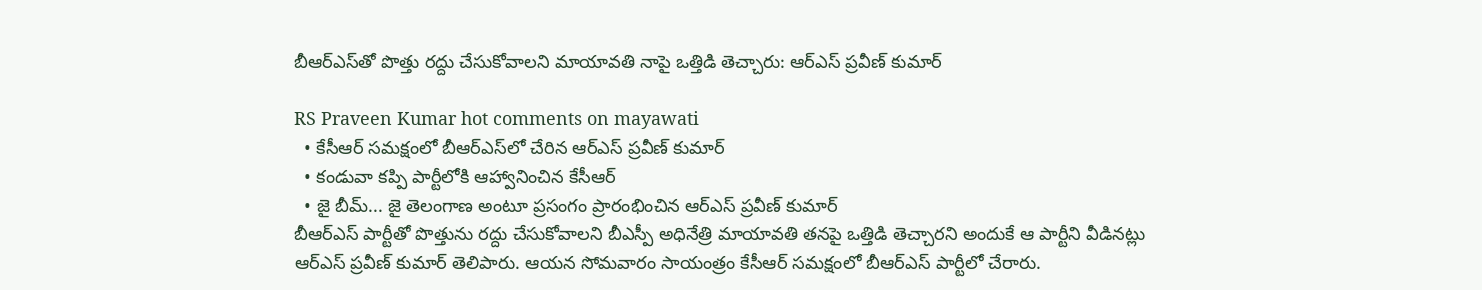బీఆర్ఎస్‌తో పొత్తు రద్దు చేసుకోవాలని మాయావతి నాపై ఒత్తిడి తెచ్చారు: ఆర్ఎస్ ప్రవీణ్ కుమార్

RS Praveen Kumar hot comments on mayawati
  • కేసీఆర్ సమక్షంలో బీఆర్ఎస్‌లో చేరిన ఆర్ఎస్ ప్రవీణ్ కుమార్
  • కండువా కప్పి పార్టీలోకి ఆహ్వానించిన కేసీఆర్
  • జై బీమ్... జై తెలంగాణ అంటూ ప్రసంగం ప్రారంభించిన ఆర్ఎస్ ప్రవీణ్ కుమార్
బీఆర్ఎస్ పార్టీతో పొత్తును రద్దు చేసుకోవాలని బీఎస్పీ అధినేత్రి మాయావతి తనపై ఒత్తిడి తెచ్చారని అందుకే ఆ పార్టీని వీడినట్లు ఆర్ఎస్ ప్రవీణ్ కుమార్ తెలిపారు. ఆయన సోమవారం సాయంత్రం కేసీఆర్ సమక్షంలో బీఆర్ఎస్ పార్టీలో చేరారు.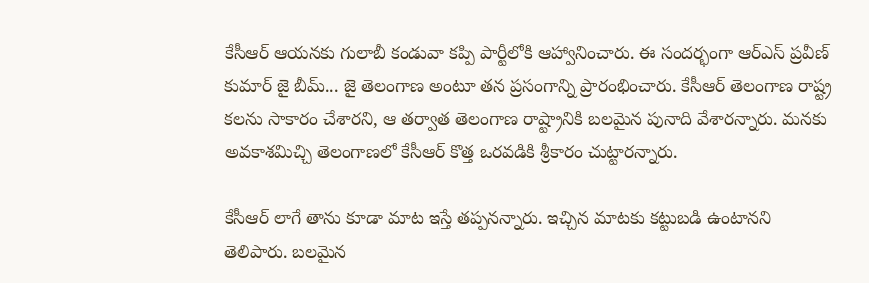కేసీఆర్ ఆయనకు గులాబీ కండువా కప్పి పార్టీలోకి ఆహ్వానించారు. ఈ సందర్భంగా ఆర్ఎస్ ప్రవీణ్ కుమార్ జై బీమ్... జై తెలంగాణ అంటూ తన ప్రసంగాన్ని ప్రారంభించారు. కేసీఆర్ తెలంగాణ రాష్ట్ర కలను సాకారం చేశారని, ఆ తర్వాత తెలంగాణ రాష్ట్రానికి బలమైన పునాది వేశారన్నారు. మనకు అవకాశమిచ్చి తెలంగాణలో కేసీఆర్ కొత్త ఒరవడికి శ్రీకారం చుట్టారన్నారు.

కేసీఆర్ లాగే తాను కూడా మాట ఇస్తే తప్పనన్నారు. ఇచ్చిన మాటకు కట్టుబడి ఉంటానని తెలిపారు. బలమైన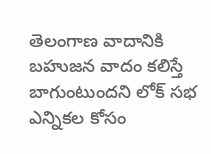తెలంగాణ వాదానికి బహుజన వాదం కలిస్తే బాగుంటుందని లోక్ సభ ఎన్నికల కోసం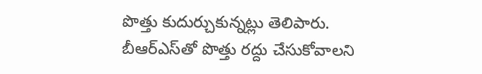పొత్తు కుదుర్చుకున్నట్లు తెలిపారు. బీఆర్ఎస్‌తో పొత్తు రద్దు చేసుకోవాలని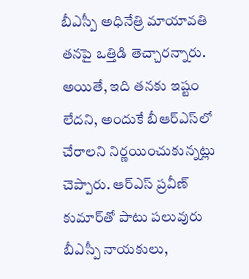బీఎస్పీ అధినేత్రి మాయావతి తనపై ఒత్తిడి తెచ్చారన్నారు. అయితే, ఇది తనకు ఇష్టం లేదని, అందుకే బీఆర్‌ఎస్‌లో చేరాలని నిర్ణయించుకున్నట్లు చెప్పారు. ఆర్ఎస్ ప్రవీణ్ కుమార్‌తో పాటు పలువురు బీఎస్పీ నాయ‌కులు,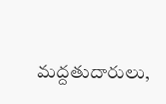మ‌ద్ద‌తుదారులు,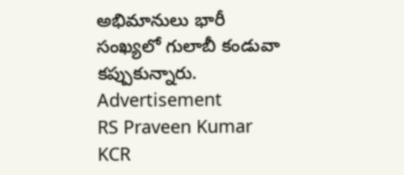అభిమానులు భారీ సంఖ్య‌లో గులాబీ కండువా కప్పుకున్నారు.
Advertisement
RS Praveen Kumar
KCR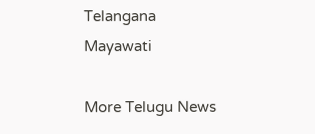Telangana
Mayawati

More Telugu News